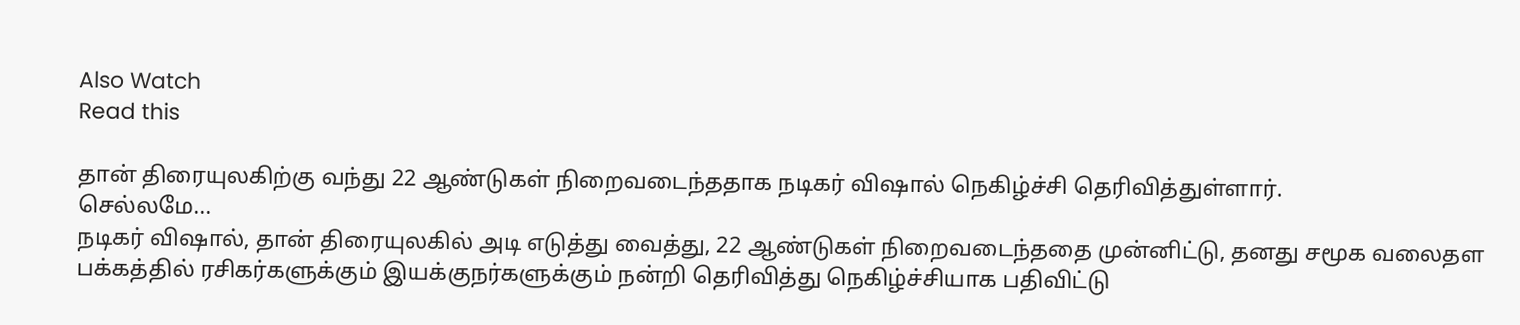Also Watch
Read this

தான் திரையுலகிற்கு வந்து 22 ஆண்டுகள் நிறைவடைந்ததாக நடிகர் விஷால் நெகிழ்ச்சி தெரிவித்துள்ளார்.
செல்லமே...
நடிகர் விஷால், தான் திரையுலகில் அடி எடுத்து வைத்து, 22 ஆண்டுகள் நிறைவடைந்ததை முன்னிட்டு, தனது சமூக வலைதள பக்கத்தில் ரசிகர்களுக்கும் இயக்குநர்களுக்கும் நன்றி தெரிவித்து நெகிழ்ச்சியாக பதிவிட்டு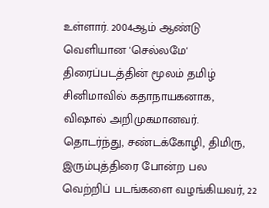உள்ளார். 2004ஆம் ஆண்டு வெளியான 'செல்லமே' திரைப்படத்தின் மூலம் தமிழ் சினிமாவில் கதாநாயகனாக, விஷால் அறிமுகமானவர். தொடர்ந்து, சண்டக்கோழி, திமிரு, இரும்புத்திரை போன்ற பல வெற்றிப் படங்களை வழங்கியவர், 22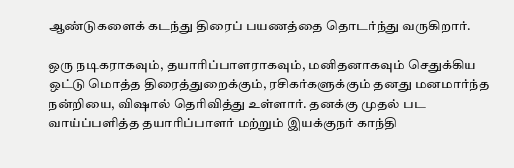ஆண்டுகளைக் கடந்து திரைப் பயணத்தை தொடர்ந்து வருகிறார்.

ஒரு நடிகராகவும், தயாரிப்பாளராகவும், மனிதனாகவும் செதுக்கிய ஒட்டு மொத்த திரைத்துறைக்கும், ரசிகர்களுக்கும் தனது மனமார்ந்த நன்றியை, விஷால் தெரிவித்து உள்ளார். தனக்கு முதல் பட வாய்ப்பளித்த தயாரிப்பாளர் மற்றும் இயக்குநர் காந்தி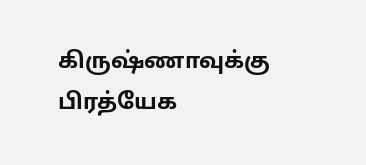கிருஷ்ணாவுக்கு பிரத்யேக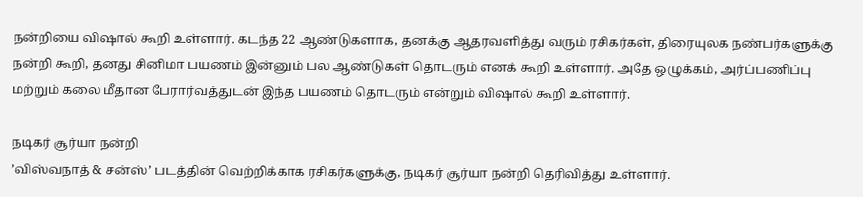நன்றியை விஷால் கூறி உள்ளார். கடந்த 22 ஆண்டுகளாக, தனக்கு ஆதரவளித்து வரும் ரசிகர்கள், திரையுலக நண்பர்களுக்கு நன்றி கூறி, தனது சினிமா பயணம் இன்னும் பல ஆண்டுகள் தொடரும் எனக் கூறி உள்ளார். அதே ஒழுக்கம், அர்ப்பணிப்பு மற்றும் கலை மீதான பேரார்வத்துடன் இந்த பயணம் தொடரும் என்றும் விஷால் கூறி உள்ளார்.

நடிகர் சூர்யா நன்றி
’விஸ்வநாத் & சன்ஸ்’ படத்தின் வெற்றிக்காக ரசிகர்களுக்கு, நடிகர் சூர்யா நன்றி தெரிவித்து உள்ளார்.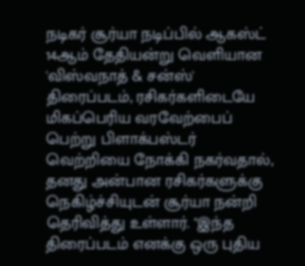நடிகர் சூர்யா நடிப்பில் ஆகஸ்ட் 14ஆம் தேதியன்று வெளியான 'விஸ்வநாத் & சன்ஸ்' திரைப்படம், ரசிகர்களிடையே மிகப்பெரிய வரவேற்பைப் பெற்று பிளாக்பஸ்டர் வெற்றியை நோக்கி நகர்வதால், தனது அன்பான ரசிகர்களுக்கு நெகிழ்ச்சியுடன் சூர்யா நன்றி தெரிவித்து உள்ளார். "இந்த திரைப்படம் எனக்கு ஒரு புதிய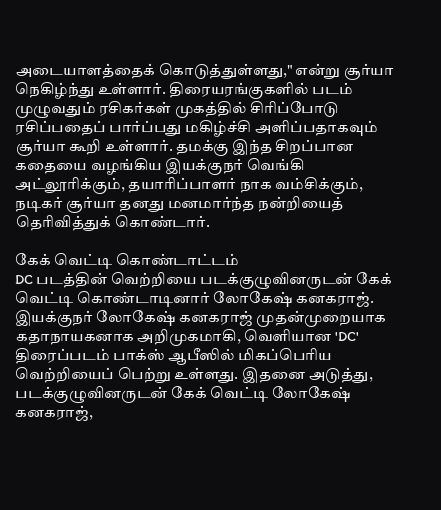அடையாளத்தைக் கொடுத்துள்ளது," என்று சூர்யா நெகிழ்ந்து உள்ளார். திரையரங்குகளில் படம் முழுவதும் ரசிகர்கள் முகத்தில் சிரிப்போடு ரசிப்பதைப் பார்ப்பது மகிழ்ச்சி அளிப்பதாகவும் சூர்யா கூறி உள்ளார். தமக்கு இந்த சிறப்பான கதையை வழங்கிய இயக்குநர் வெங்கி அட்லூரிக்கும், தயாரிப்பாளர் நாக வம்சிக்கும், நடிகர் சூர்யா தனது மனமார்ந்த நன்றியைத் தெரிவித்துக் கொண்டார்.

கேக் வெட்டி கொண்டாட்டம்
DC படத்தின் வெற்றியை படக்குழுவினருடன் கேக் வெட்டி கொண்டாடினார் லோகேஷ் கனகராஜ். இயக்குநர் லோகேஷ் கனகராஜ் முதன்முறையாக கதாநாயகனாக அறிமுகமாகி, வெளியான 'DC' திரைப்படம் பாக்ஸ் ஆபீஸில் மிகப்பெரிய வெற்றியைப் பெற்று உள்ளது. இதனை அடுத்து, படக்குழுவினருடன் கேக் வெட்டி லோகேஷ் கனகராஜ்,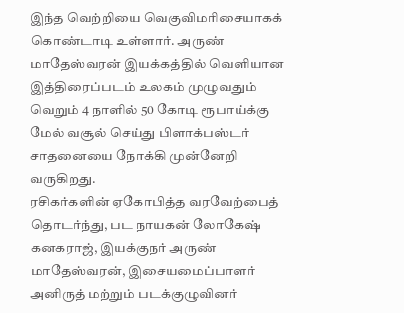இந்த வெற்றியை வெகுவிமரிசையாகக் கொண்டாடி உள்ளார். அருண் மாதேஸ்வரன் இயக்கத்தில் வெளியான இத்திரைப்படம் உலகம் முழுவதும் வெறும் 4 நாளில் 50 கோடி ரூபாய்க்கு மேல் வசூல் செய்து பிளாக்பஸ்டர் சாதனையை நோக்கி முன்னேறி வருகிறது.
ரசிகர்களின் ஏகோபித்த வரவேற்பைத் தொடர்ந்து, பட நாயகன் லோகேஷ் கனகராஜ், இயக்குநர் அருண் மாதேஸ்வரன், இசையமைப்பாளர் அனிருத் மற்றும் படக்குழுவினர்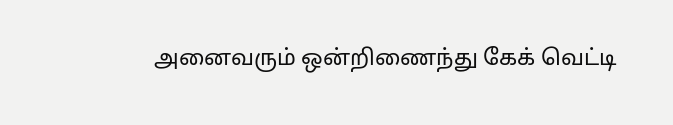அனைவரும் ஒன்றிணைந்து கேக் வெட்டி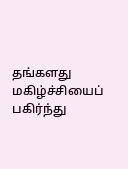தங்களது மகிழ்ச்சியைப் பகிர்ந்து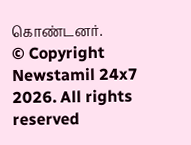கொண்டனர்.
© Copyright Newstamil 24x7 2026. All rights reserved